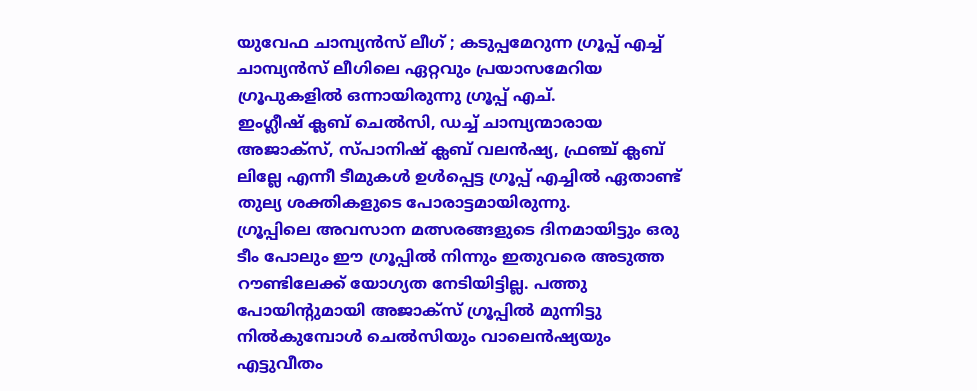യുവേഫ ചാമ്പ്യൻസ് ലീഗ് ; കടുപ്പമേറുന്ന ഗ്രൂപ്പ് എച്ച്
ചാമ്പ്യൻസ് ലീഗിലെ ഏറ്റവും പ്രയാസമേറിയ ഗ്രൂപുകളിൽ ഒന്നായിരുന്നു ഗ്രൂപ്പ് എച്.
ഇംഗ്ലീഷ് ക്ലബ് ചെൽസി, ഡച്ച് ചാമ്പ്യന്മാരായ അജാക്സ്, സ്പാനിഷ് ക്ലബ് വലൻഷ്യ, ഫ്രഞ്ച് ക്ലബ് ലില്ലേ എന്നീ ടീമുകൾ ഉൾപ്പെട്ട ഗ്രൂപ്പ് എച്ചിൽ ഏതാണ്ട് തുല്യ ശക്തികളുടെ പോരാട്ടമായിരുന്നു.
ഗ്രൂപ്പിലെ അവസാന മത്സരങ്ങളുടെ ദിനമായിട്ടും ഒരു ടീം പോലും ഈ ഗ്രൂപ്പിൽ നിന്നും ഇതുവരെ അടുത്ത റൗണ്ടിലേക്ക് യോഗ്യത നേടിയിട്ടില്ല. പത്തു പോയിന്റുമായി അജാക്സ് ഗ്രൂപ്പിൽ മുന്നിട്ടു നിൽകുമ്പോൾ ചെൽസിയും വാലെൻഷ്യയും എട്ടുവീതം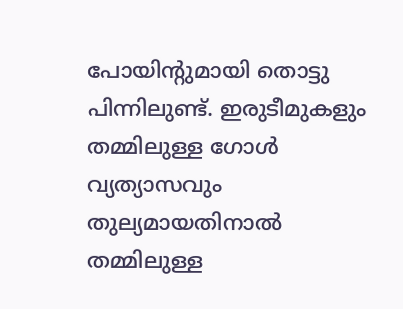പോയിന്റുമായി തൊട്ടു പിന്നിലുണ്ട്. ഇരുടീമുകളും തമ്മിലുള്ള ഗോൾ വ്യത്യാസവും തുല്യമായതിനാൽ തമ്മിലുള്ള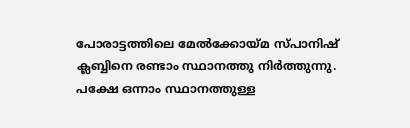പോരാട്ടത്തിലെ മേൽക്കോയ്മ സ്പാനിഷ് ക്ലബ്ബിനെ രണ്ടാം സ്ഥാനത്തു നിർത്തുന്നു.
പക്ഷേ ഒന്നാം സ്ഥാനത്തുള്ള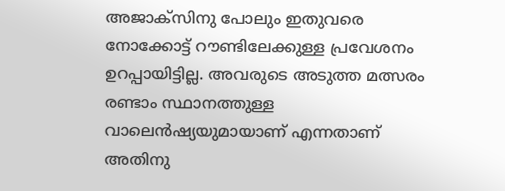അജാക്സിനു പോലും ഇതുവരെ നോക്കോട്ട് റൗണ്ടിലേക്കുള്ള പ്രവേശനം ഉറപ്പായിട്ടില്ല. അവരുടെ അടുത്ത മത്സരം രണ്ടാം സ്ഥാനത്തുള്ള വാലെൻഷ്യയുമായാണ് എന്നതാണ് അതിനു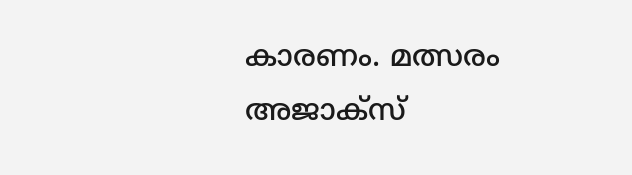കാരണം. മത്സരം അജാക്സ്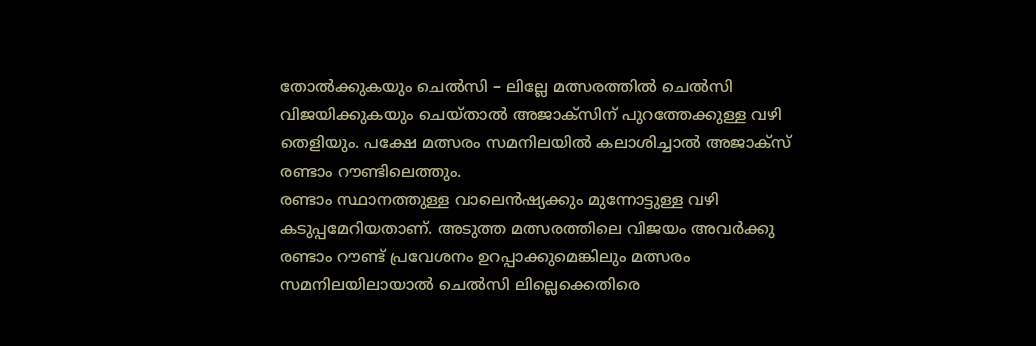തോൽക്കുകയും ചെൽസി – ലില്ലേ മത്സരത്തിൽ ചെൽസി വിജയിക്കുകയും ചെയ്താൽ അജാക്സിന് പുറത്തേക്കുള്ള വഴി തെളിയും. പക്ഷേ മത്സരം സമനിലയിൽ കലാശിച്ചാൽ അജാക്സ് രണ്ടാം റൗണ്ടിലെത്തും.
രണ്ടാം സ്ഥാനത്തുള്ള വാലെൻഷ്യക്കും മുന്നോട്ടുള്ള വഴി കടുപ്പമേറിയതാണ്. അടുത്ത മത്സരത്തിലെ വിജയം അവർക്കു രണ്ടാം റൗണ്ട് പ്രവേശനം ഉറപ്പാക്കുമെങ്കിലും മത്സരം സമനിലയിലായാൽ ചെൽസി ലില്ലെക്കെതിരെ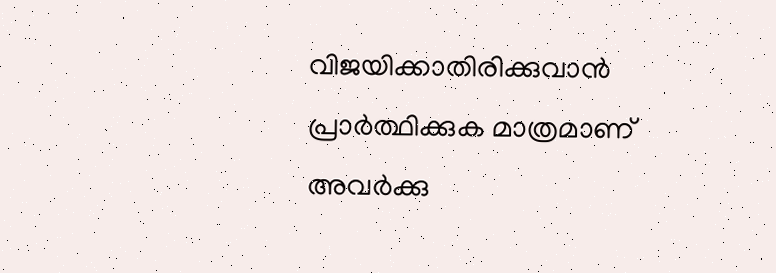വിജയിക്കാതിരിക്കുവാൻ പ്രാർത്ഥിക്കുക മാത്രമാണ് അവർക്കു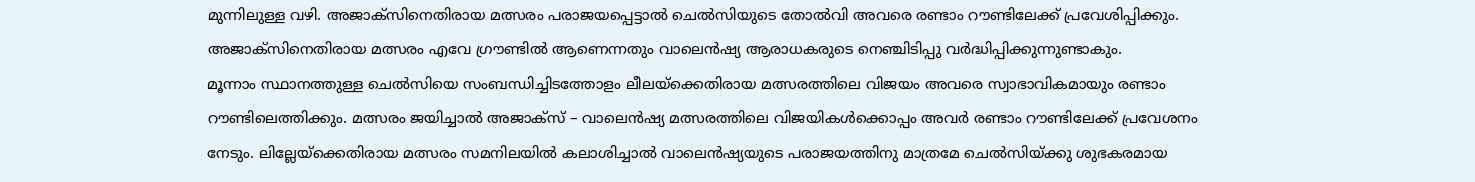മുന്നിലുള്ള വഴി. അജാക്സിനെതിരായ മത്സരം പരാജയപ്പെട്ടാൽ ചെൽസിയുടെ തോൽവി അവരെ രണ്ടാം റൗണ്ടിലേക്ക് പ്രവേശിപ്പിക്കും. അജാക്സിനെതിരായ മത്സരം എവേ ഗ്രൗണ്ടിൽ ആണെന്നതും വാലെൻഷ്യ ആരാധകരുടെ നെഞ്ചിടിപ്പു വർദ്ധിപ്പിക്കുന്നുണ്ടാകും.
മൂന്നാം സ്ഥാനത്തുള്ള ചെൽസിയെ സംബന്ധിച്ചിടത്തോളം ലീലയ്ക്കെതിരായ മത്സരത്തിലെ വിജയം അവരെ സ്വാഭാവികമായും രണ്ടാം റൗണ്ടിലെത്തിക്കും. മത്സരം ജയിച്ചാൽ അജാക്സ് – വാലെൻഷ്യ മത്സരത്തിലെ വിജയികൾക്കൊപ്പം അവർ രണ്ടാം റൗണ്ടിലേക്ക് പ്രവേശനം നേടും. ലില്ലേയ്ക്കെതിരായ മത്സരം സമനിലയിൽ കലാശിച്ചാൽ വാലെൻഷ്യയുടെ പരാജയത്തിനു മാത്രമേ ചെൽസിയ്ക്കു ശുഭകരമായ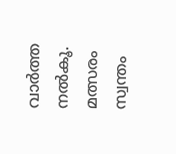വാർത്ത നൽകൂ. മത്സരം സ്വന്തം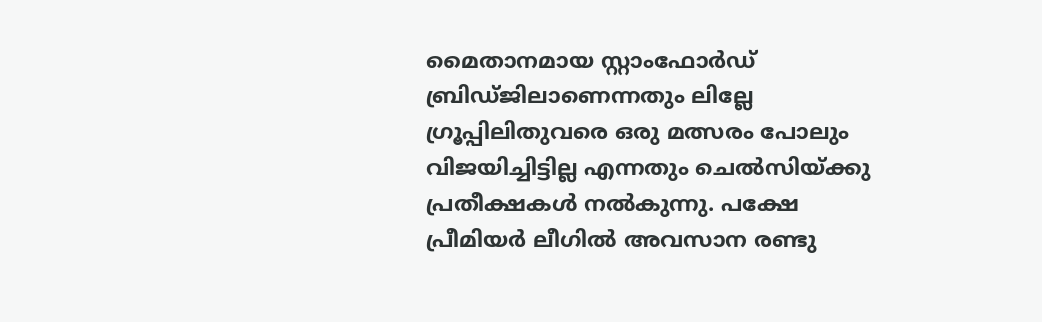മൈതാനമായ സ്റ്റാംഫോർഡ് ബ്രിഡ്ജിലാണെന്നതും ലില്ലേ ഗ്രൂപ്പിലിതുവരെ ഒരു മത്സരം പോലും വിജയിച്ചിട്ടില്ല എന്നതും ചെൽസിയ്ക്കു പ്രതീക്ഷകൾ നൽകുന്നു. പക്ഷേ പ്രീമിയർ ലീഗിൽ അവസാന രണ്ടു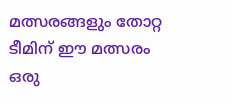മത്സരങ്ങളും തോറ്റ ടീമിന് ഈ മത്സരം ഒരു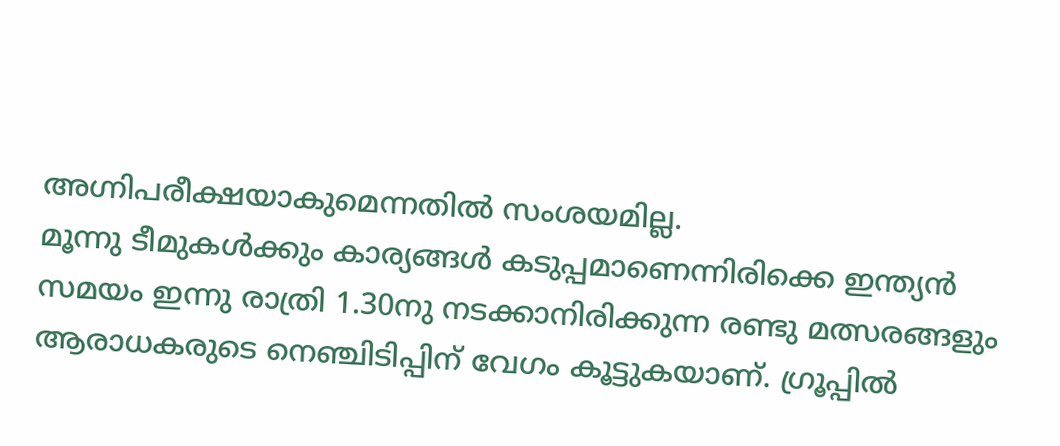അഗ്നിപരീക്ഷയാകുമെന്നതിൽ സംശയമില്ല.
മൂന്നു ടീമുകൾക്കും കാര്യങ്ങൾ കടുപ്പമാണെന്നിരിക്കെ ഇന്ത്യൻ സമയം ഇന്നു രാത്രി 1.30നു നടക്കാനിരിക്കുന്ന രണ്ടു മത്സരങ്ങളും ആരാധകരുടെ നെഞ്ചിടിപ്പിന് വേഗം കൂട്ടുകയാണ്. ഗ്രൂപ്പിൽ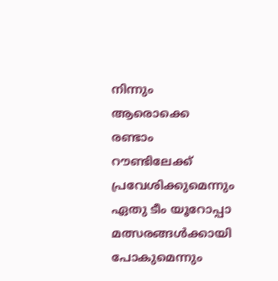നിന്നും ആരൊക്കെ രണ്ടാം റൗണ്ടിലേക്ക് പ്രവേശിക്കുമെന്നും ഏതു ടീം യൂറോപ്പാ മത്സരങ്ങൾക്കായി പോകുമെന്നും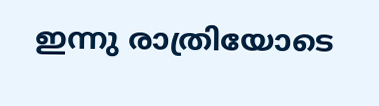ഇന്നു രാത്രിയോടെ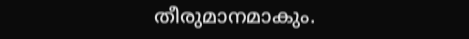തീരുമാനമാകും.